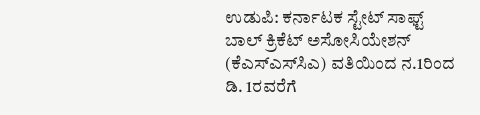ಉಡುಪಿ: ಕರ್ನಾಟಕ ಸ್ಟೇಟ್ ಸಾಫ್ಟ್ ಬಾಲ್ ಕ್ರಿಕೆಟ್ ಅಸೋಸಿಯೇಶನ್ (ಕೆಎಸ್‌ಎಸ್‌ಸಿಎ) ವತಿಯಿಂದ ನ.1ರಿಂದ ಡಿ. 1ರವರೆಗೆ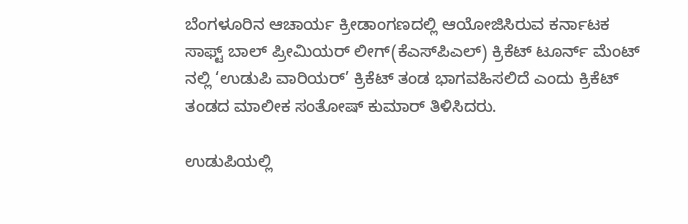ಬೆಂಗಳೂರಿನ ಆಚಾರ್ಯ ಕ್ರೀಡಾಂಗಣದಲ್ಲಿ ಆಯೋಜಿಸಿರುವ ಕರ್ನಾಟಕ ಸಾಫ್ಟ್ ಬಾಲ್ ಪ್ರೀಮಿಯರ್ ಲೀಗ್(ಕೆಎಸ್‌ಪಿಎಲ್) ಕ್ರಿಕೆಟ್ ಟೂರ್ನ್ ಮೆಂಟ್ ನಲ್ಲಿ ‘ಉಡುಪಿ ವಾರಿಯರ್’ ಕ್ರಿಕೆಟ್ ತಂಡ ಭಾಗವಹಿಸಲಿದೆ ಎಂದು ಕ್ರಿಕೆಟ್ ತಂಡದ ಮಾಲೀಕ ಸಂತೋಷ್ ಕುಮಾರ್ ತಿಳಿಸಿದರು.

ಉಡುಪಿಯಲ್ಲಿ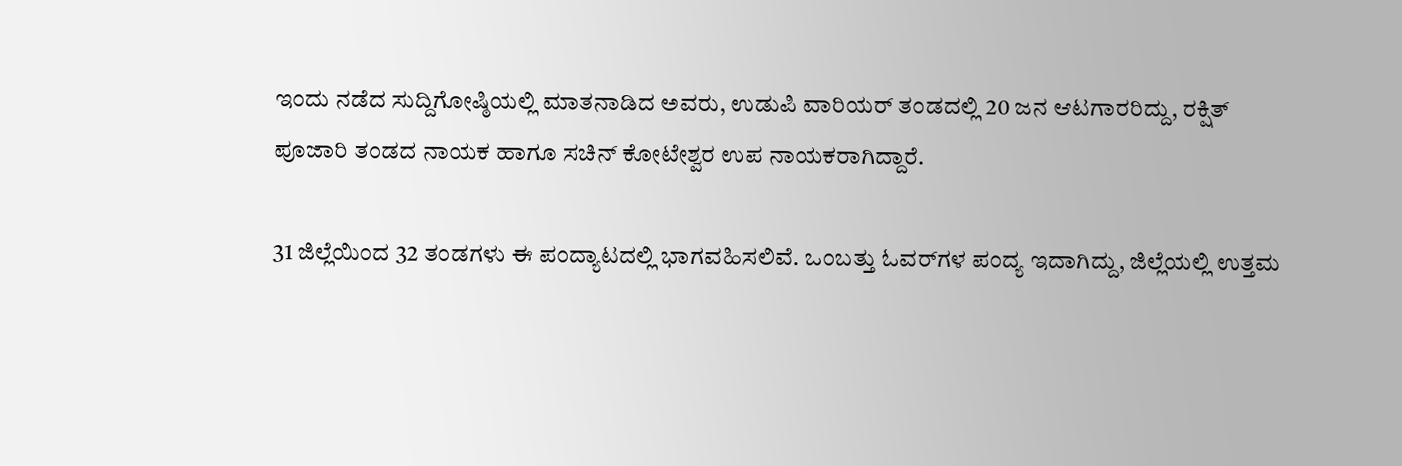ಇಂದು ನಡೆದ ಸುದ್ದಿಗೋಷ್ಠಿಯಲ್ಲಿ ಮಾತನಾಡಿದ ಅವರು, ಉಡುಪಿ ವಾರಿಯರ್ ತಂಡದಲ್ಲಿ 20 ಜನ ಆಟಗಾರರಿದ್ದು, ರಕ್ಷಿತ್ ಪೂಜಾರಿ ತಂಡದ ನಾಯಕ ಹಾಗೂ ಸಚಿನ್ ಕೋಟೇಶ್ವರ ಉಪ ನಾಯಕರಾಗಿದ್ದಾರೆ.

31 ಜಿಲ್ಲೆಯಿಂದ 32 ತಂಡಗಳು ಈ ಪಂದ್ಯಾಟದಲ್ಲಿ ಭಾಗವಹಿಸಲಿವೆ. ಒಂಬತ್ತು ಓವರ್‌ಗಳ ಪಂದ್ಯ ಇದಾಗಿದ್ದು, ಜಿಲ್ಲೆಯಲ್ಲಿ ಉತ್ತಮ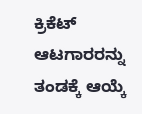ಕ್ರಿಕೆಟ್ ಆಟಗಾರರನ್ನು ತಂಡಕ್ಕೆ ಆಯ್ಕೆ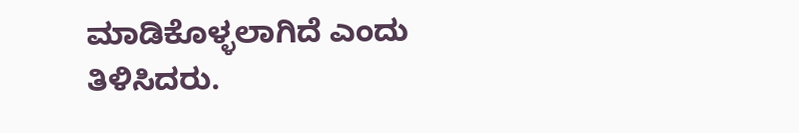ಮಾಡಿಕೊಳ್ಳಲಾಗಿದೆ ಎಂದು ತಿಳಿಸಿದರು.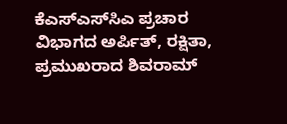ಕೆಎಸ್‌ಎಸ್‌ಸಿಎ ಪ್ರಚಾರ ವಿಭಾಗದ ಅರ್ಪಿತ್, ರಕ್ಷಿತಾ, ಪ್ರಮುಖರಾದ ಶಿವರಾಮ್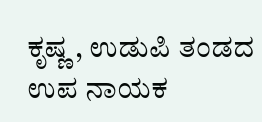ಕೃಷ್ಣ , ಉಡುಪಿ ತಂಡದ ಉಪ ನಾಯಕ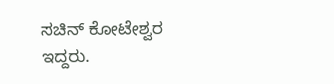ಸಚಿನ್ ಕೋಟೇಶ್ವರ ಇದ್ದರು.